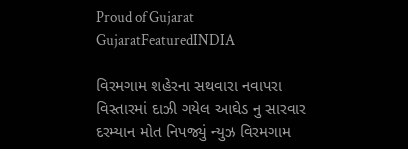Proud of Gujarat
GujaratFeaturedINDIA

વિરમગામ શહેરના સથવારા નવાપરા વિસ્તારમાં દાઝી ગયેલ આઘેડ નુ સારવાર દરમ્યાન મોત નિપજ્યું ન્યુઝ વિરમગામ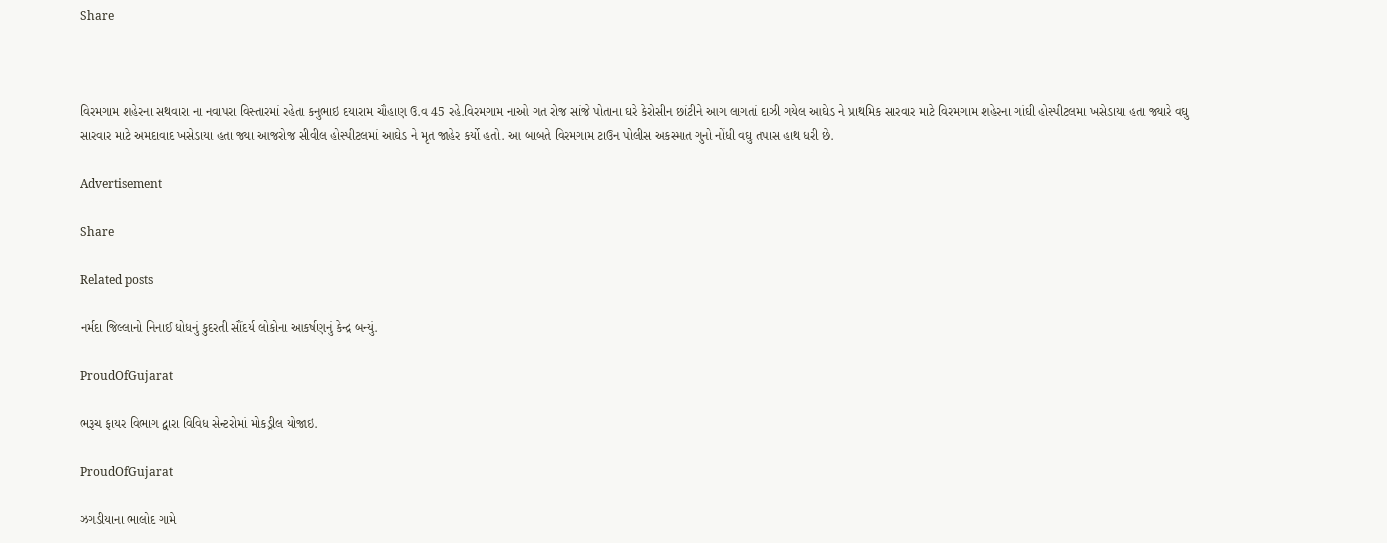Share



વિરમગામ શહેરના સથવારા ના નવાપરા વિસ્તારમાં રહેતા કનુભાઇ દયારામ ચૌહાણ ઉ.વ 45 રહે.વિરમગામ નાઓ ગત રોજ સાંજે પોતાના ઘરે કેરોસીન છાંટીને આગ લાગતાં દાઝી ગયેલ આઘેડ ને પ્રાથમિક સારવાર માટે વિરમગામ શહેરના ગાંઘી હોસ્પીટલમા ખસેડાયા હતા જ્યારે વઘુ સારવાર માટે અમદાવાદ ખસેડાયા હતા જ્યા આજરોજ સીવીલ હોસ્પીટલમાં આઘેડ ને મૃત જાહેર કર્યો હતો. આ બાબતે વિરમગામ ટાઉન પોલીસ અકસ્માત ગુનો નોંધી વઘુ તપાસ હાથ ધરી છે.

Advertisement

Share

Related posts

નર્મદા જિલ્લાનો નિનાઈ ધોધનું કુદરતી સૌંદર્ય લોકોના આકર્ષણનું કેન્દ્ર બન્યું.

ProudOfGujarat

ભરૂચ ફાયર વિભાગ દ્વારા વિવિધ સેન્ટરોમાં મોકડ્રીલ યોજાઇ.

ProudOfGujarat

ઝગડીયાના ભાલોદ ગામે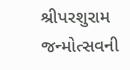શ્રીપરશુરામ જન્મોત્સવની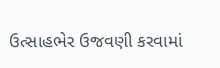ઉત્સાહભેર ઉજવણી કરવામાં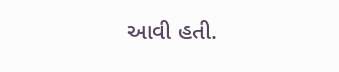આવી હતી.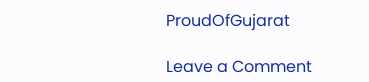ProudOfGujarat

Leave a Comment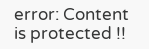error: Content is protected !!